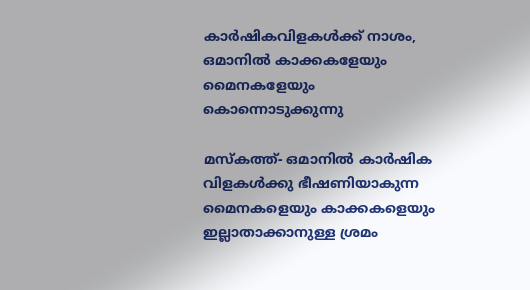കാര്‍ഷികവിളകള്‍ക്ക് നാശം, ഒമാനില്‍ കാക്കകളേയും മൈനകളേയും കൊന്നൊടുക്കുന്നു

മസ്‌കത്ത്- ഒമാനില്‍ കാര്‍ഷിക വിളകള്‍ക്കു ഭീഷണിയാകുന്ന മൈനകളെയും കാക്കകളെയും ഇല്ലാതാക്കാനുള്ള ശ്രമം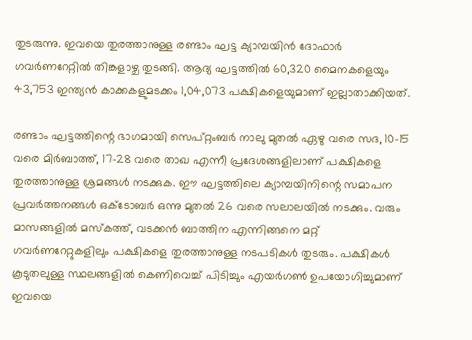തുടരുന്നു. ഇവയെ തുരത്താനുള്ള രണ്ടാം ഘട്ട ക്യാമ്പയിന്‍ ദോഫാര്‍ ഗവര്‍ണറേറ്റില്‍ തിങ്കളാഴ്ച തുടങ്ങി. ആദ്യ ഘട്ടത്തില്‍ 60,320 മൈനകളെയും 43,753 ഇന്ത്യന്‍ കാക്കകളുമടക്കം 1,04,073 പക്ഷികളെയുമാണ് ഇല്ലാതാക്കിയത്.

രണ്ടാം ഘട്ടത്തിന്റെ ഭാഗമായി സെപ്റ്റംബര്‍ നാലു മുതല്‍ ഏഴു വരെ സദ, 10-15 വരെ മിര്‍ബാത്ത്, 17-28 വരെ താഖ എന്നീ പ്രദേശങ്ങളിലാണ് പക്ഷികളെ തുരത്താനുള്ള ശ്രമങ്ങള്‍ നടക്കുക. ഈ ഘട്ടത്തിലെ ക്യാമ്പയിനിന്റെ സമാപന പ്രവര്‍ത്തനങ്ങള്‍ ഒക്ടോബര്‍ ഒന്നു മുതല്‍ 26 വരെ സലാലയില്‍ നടക്കും. വരും മാസങ്ങളില്‍ മസ്‌കത്ത്, വടക്കന്‍ ബാത്തിന എന്നിങ്ങനെ മറ്റ് ഗവര്‍ണറേറ്റുകളിലും പക്ഷികളെ തുരത്താനുള്ള നടപടികള്‍ തുടരും. പക്ഷികള്‍ കൂടുതലുള്ള സ്ഥലങ്ങളില്‍ കെണിവെച്ച് പിടിച്ചും എയര്‍ഗണ്‍ ഉപയോഗിച്ചുമാണ് ഇവയെ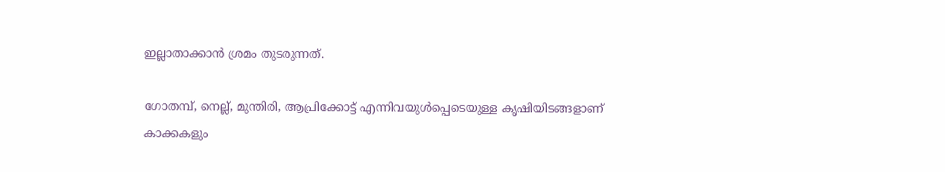ഇല്ലാതാക്കാന്‍ ശ്രമം തുടരുന്നത്.

ഗോതമ്പ്, നെല്ല്, മുന്തിരി, ആപ്രിക്കോട്ട് എന്നിവയുള്‍പ്പെടെയുള്ള കൃഷിയിടങ്ങളാണ് കാക്കകളും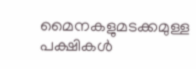മൈനകളുമടക്കമുള്ള പക്ഷികള്‍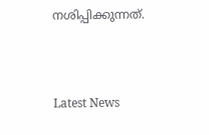നശിപ്പിക്കുന്നത്.



Latest News